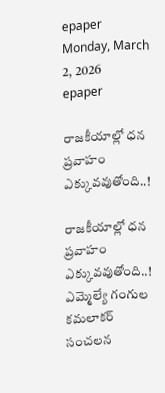epaper
Monday, March 2, 2026
epaper

రాజ‌కీయాల్లో ధ‌న ప్ర‌వాహం ఎక్కువ‌వుతోంది..!

రాజ‌కీయాల్లో ధ‌న ప్ర‌వాహం ఎక్కువ‌వుతోంది..!
ఎమ్మెల్యే గంగుల కమలాకర్ సంచలన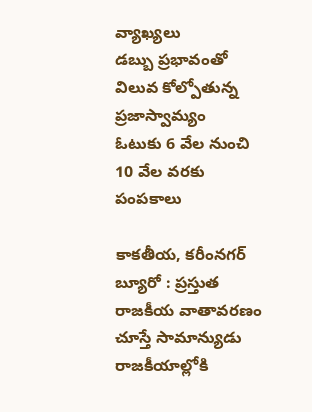వ్యాఖ్యలు
డబ్బు ప్రభావంతో విలువ కోల్పోతున్న ప్రజాస్వామ్యం
ఓటుకు 6 వేల నుంచి 10 వేల వరకు పంపకాలు

కాకతీయ, కరీంనగర్ బ్యూరో : ప్రస్తుత రాజకీయ వాతావరణం చూస్తే సామాన్యుడు రాజకీయాల్లోకి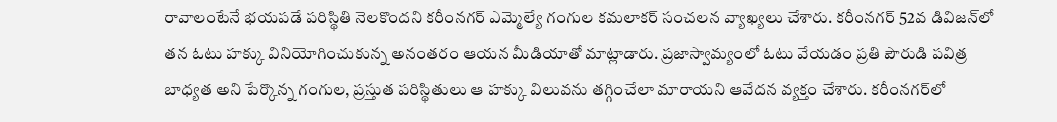రావాలంటేనే భయపడే పరిస్థితి నెలకొందని కరీంనగర్ ఎమ్మెల్యే గంగుల కమలాకర్ సంచలన వ్యాఖ్యలు చేశారు. కరీంనగర్ 52వ డివిజన్‌లో తన ఓటు హక్కు వినియోగించుకున్న అనంతరం ఆయన మీడియాతో మాట్లాడారు. ప్రజాస్వామ్యంలో ఓటు వేయడం ప్రతి పౌరుడి పవిత్ర బాధ్యత అని పేర్కొన్న గంగుల, ప్రస్తుత పరిస్థితులు ఆ హక్కు విలువను తగ్గించేలా మారాయని ఆవేదన వ్యక్తం చేశారు. కరీంనగర్‌లో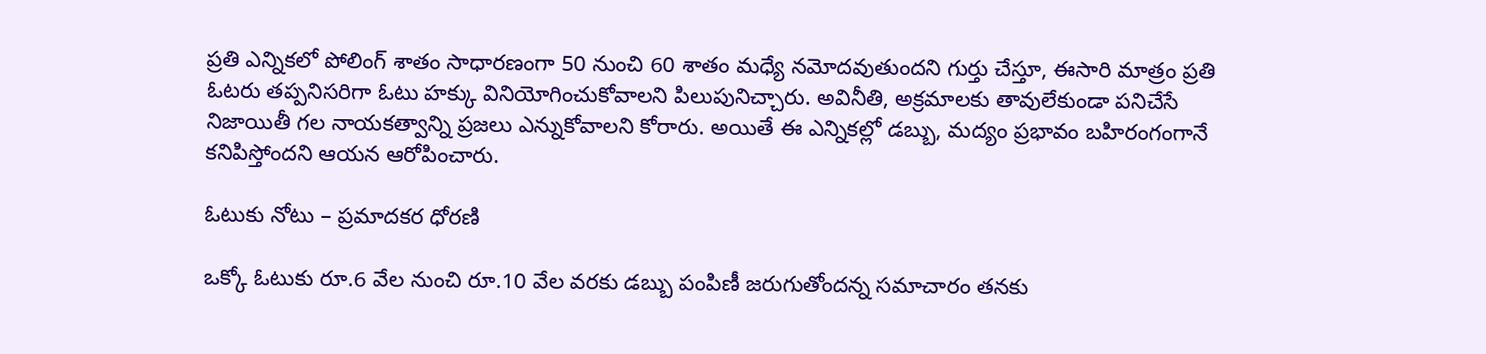ప్రతి ఎన్నికలో పోలింగ్ శాతం సాధారణంగా 50 నుంచి 60 శాతం మధ్యే నమోదవుతుందని గుర్తు చేస్తూ, ఈసారి మాత్రం ప్రతి ఓటరు తప్పనిసరిగా ఓటు హక్కు వినియోగించుకోవాలని పిలుపునిచ్చారు. అవినీతి, అక్రమాలకు తావులేకుండా పనిచేసే నిజాయితీ గల నాయకత్వాన్ని ప్రజలు ఎన్నుకోవాలని కోరారు. అయితే ఈ ఎన్నికల్లో డబ్బు, మద్యం ప్రభావం బహిరంగంగానే కనిపిస్తోందని ఆయన ఆరోపించారు.

ఓటుకు నోటు – ప్రమాదకర ధోరణి

ఒక్కో ఓటుకు రూ.6 వేల నుంచి రూ.10 వేల వరకు డబ్బు పంపిణీ జరుగుతోందన్న సమాచారం తనకు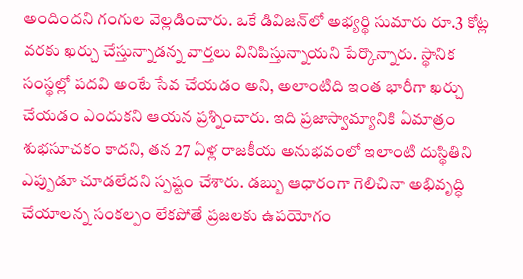అందిందని గంగుల వెల్లడించారు. ఒకే డివిజన్‌లో అభ్యర్థి సుమారు రూ.3 కోట్ల వరకు ఖర్చు చేస్తున్నాడన్న వార్తలు వినిపిస్తున్నాయని పేర్కొన్నారు. స్థానిక సంస్థల్లో పదవి అంటే సేవ చేయడం అని, అలాంటిది ఇంత భారీగా ఖర్చు చేయడం ఎందుకని ఆయన ప్రశ్నించారు. ఇది ప్రజాస్వామ్యానికి ఏమాత్రం శుభసూచకం కాదని, తన 27 ఏళ్ల రాజకీయ అనుభవంలో ఇలాంటి దుస్థితిని ఎప్పుడూ చూడలేదని స్పష్టం చేశారు. డబ్బు ఆధారంగా గెలిచినా అభివృద్ధి చేయాలన్న సంకల్పం లేకపోతే ప్రజలకు ఉపయోగం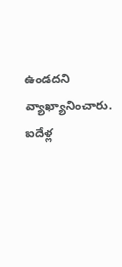ఉండదని వ్యాఖ్యానించారు. ఐదేళ్ల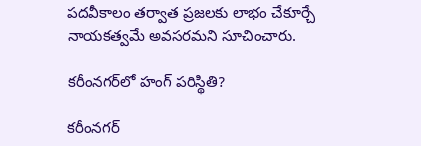పదవీకాలం తర్వాత ప్రజలకు లాభం చేకూర్చే నాయకత్వమే అవసరమని సూచించారు.

కరీంనగర్‌లో హంగ్ పరిస్థితి?

కరీంనగర్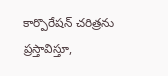కార్పొరేషన్ చరిత్రను ప్రస్తావిస్తూ,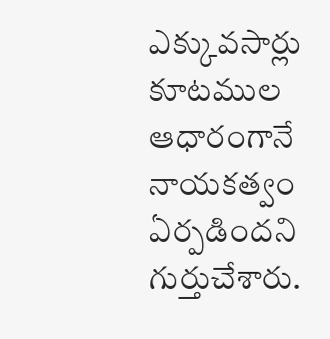ఎక్కువసార్లు కూటముల ఆధారంగానే నాయకత్వం ఏర్పడిందని గుర్తుచేశారు.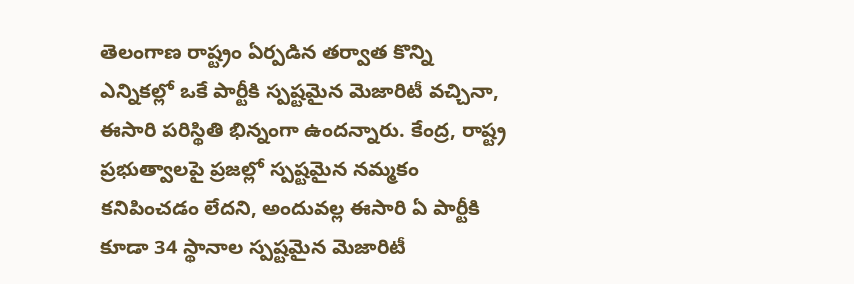తెలంగాణ రాష్ట్రం ఏర్పడిన తర్వాత కొన్ని ఎన్నికల్లో ఒకే పార్టీకి స్పష్టమైన మెజారిటీ వచ్చినా, ఈసారి పరిస్థితి భిన్నంగా ఉందన్నారు. కేంద్ర, రాష్ట్ర ప్రభుత్వాలపై ప్రజల్లో స్పష్టమైన నమ్మకం కనిపించడం లేదని, అందువల్ల ఈసారి ఏ పార్టీకి కూడా 34 స్థానాల స్పష్టమైన మెజారిటీ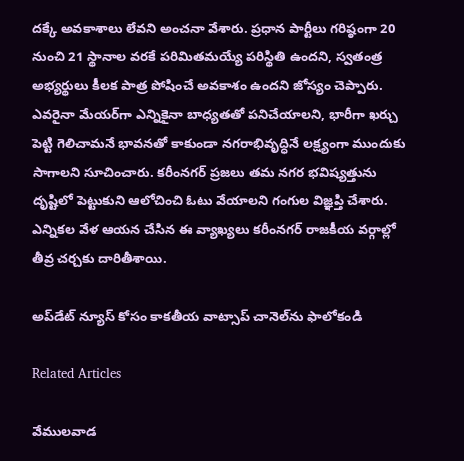దక్కే అవకాశాలు లేవని అంచనా వేశారు. ప్రధాన పార్టీలు గరిష్ఠంగా 20 నుంచి 21 స్థానాల వరకే పరిమితమయ్యే పరిస్థితి ఉందని, స్వతంత్ర అభ్యర్థులు కీలక పాత్ర పోషించే అవకాశం ఉందని జోస్యం చెప్పారు. ఎవరైనా మేయర్‌గా ఎన్నికైనా బాధ్యతతో పనిచేయాలని, భారీగా ఖర్చు పెట్టి గెలిచామనే భావనతో కాకుండా నగరాభివృద్ధినే లక్ష్యంగా ముందుకు సాగాలని సూచించారు. కరీంనగర్ ప్రజలు తమ నగర భవిష్యత్తును దృష్టిలో పెట్టుకుని ఆలోచించి ఓటు వేయాలని గంగుల విజ్ఞప్తి చేశారు. ఎన్నికల వేళ ఆయన చేసిన ఈ వ్యాఖ్యలు కరీంనగర్ రాజకీయ వర్గాల్లో తీవ్ర చర్చకు దారితీశాయి.

అప్‌డేట్ న్యూస్ కోసం కాక‌తీయ వాట్సాప్ చానెల్‌ను ఫాలోకండి

Related Articles

వేములవాడ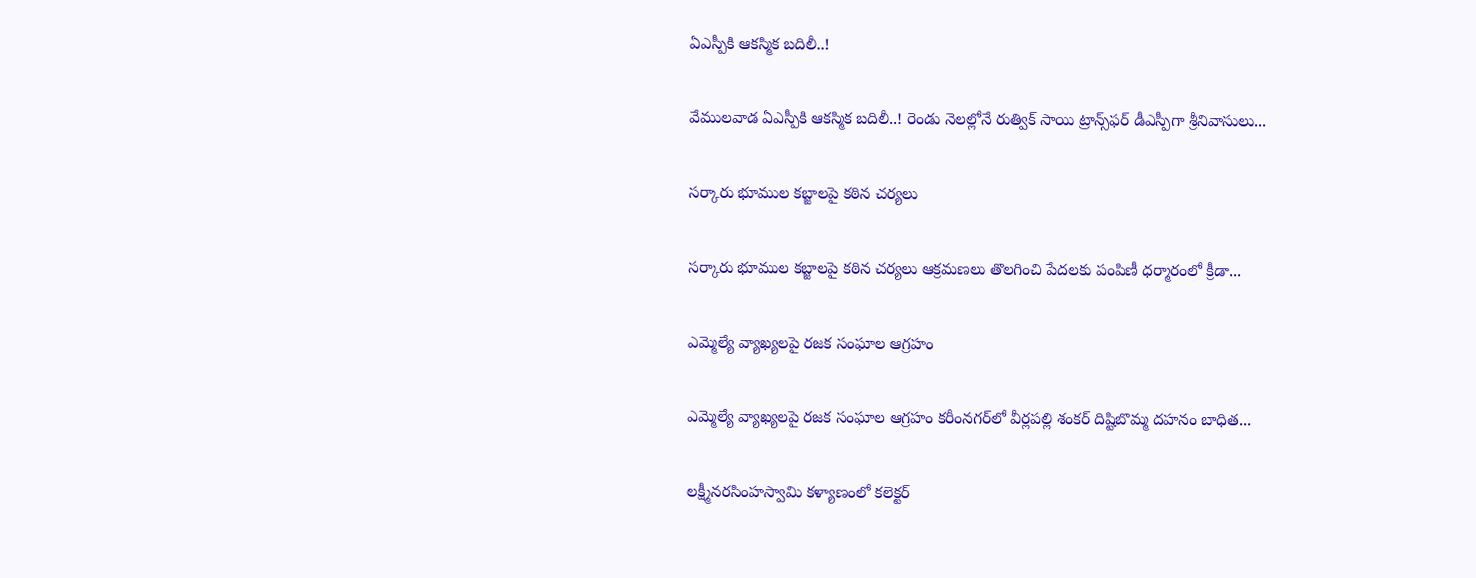ఏఎస్పీకి ఆకస్మిక బదిలీ..!

వేములవాడ ఏఎస్పీకి ఆకస్మిక బదిలీ..! రెండు నెలల్లోనే రుత్విక్ సాయి ట్రాన్స్‌ఫర్ డీఎస్పీగా శ్రీనివాసులు...

సర్కారు భూముల కబ్జాలపై కఠిన చర్యలు

సర్కారు భూముల కబ్జాలపై కఠిన చర్యలు ఆక్రమణలు తొలగించి పేదలకు పంపిణీ ధర్మారంలో క్రీడా...

ఎమ్మెల్యే వ్యాఖ్యలపై రజక సంఘాల ఆగ్రహం

ఎమ్మెల్యే వ్యాఖ్యలపై రజక సంఘాల ఆగ్రహం కరీంనగర్‌లో వీర్లపల్లి శంకర్ దిష్టిబొమ్మ దహనం బాధిత...

లక్ష్మీనరసింహస్వామి కళ్యాణంలో కలెక్టర్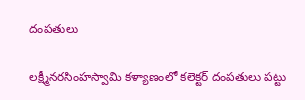దంపతులు

లక్ష్మీనరసింహస్వామి కళ్యాణంలో కలెక్టర్ దంపతులు పట్టు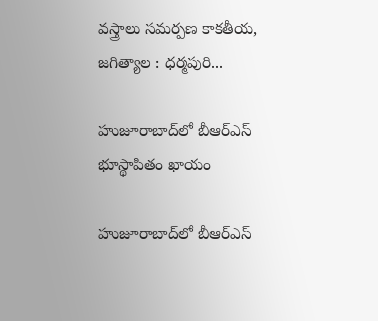వస్త్రాలు సమర్పణ కాక‌తీయ‌, జగిత్యాల : ధర్మపురి...

హుజూరాబాద్‌లో బీఆర్‌ఎస్ భూస్థాపితం ఖాయం

హుజూరాబాద్‌లో బీఆర్‌ఎస్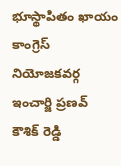భూస్థాపితం ఖాయం కాంగ్రెస్ నియోజకవర్గ ఇంచార్జి ప్రణవ్ కౌశిక్ రెడ్డి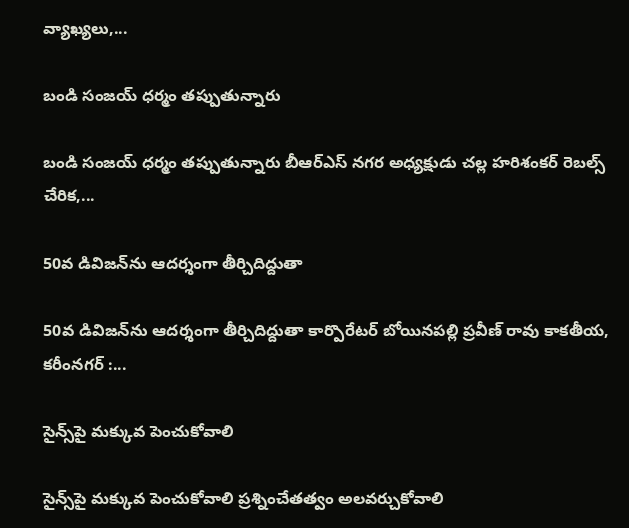వ్యాఖ్యలు,...

బండి సంజయ్ ధర్మం తప్పుతున్నారు

బండి సంజయ్ ధర్మం తప్పుతున్నారు బీఆర్‌ఎస్ నగర అధ్యక్షుడు చల్ల హరిశంకర్ రెబల్స్ చేరిక,...

50వ డివిజన్‌ను ఆదర్శంగా తీర్చిదిద్దుతా

50వ డివిజన్‌ను ఆదర్శంగా తీర్చిదిద్దుతా కార్పొరేటర్ బోయినపల్లి ప్రవీణ్ రావు కాక‌తీయ‌, కరీంనగర్ :...

సైన్స్‌పై మ‌క్కువ పెంచుకోవాలి

సైన్స్‌పై మ‌క్కువ పెంచుకోవాలి ప్రశ్నించేత‌త్వం అల‌వ‌ర్చుకోవాలి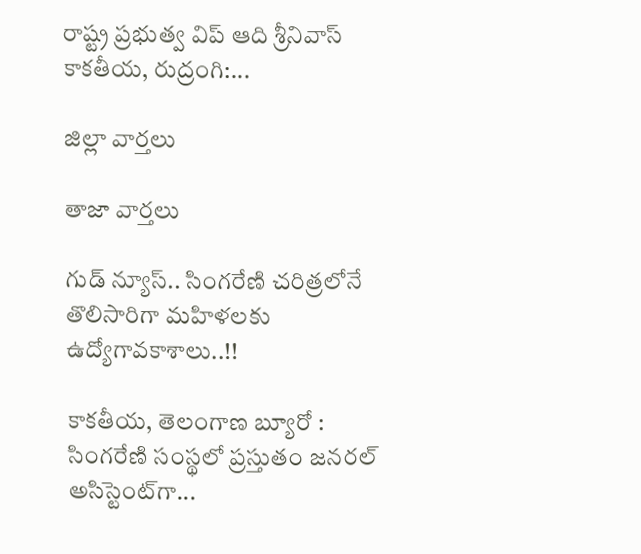రాష్ట్ర ప్రభుత్వ విప్ ఆది శ్రీనివాస్ కాకతీయ, రుద్రంగి:...

జిల్లా వార్త‌లు

తాజా వార్త‌లు

గుడ్ న్యూస్.. సింగరేణి చరిత్రలోనే తొలిసారిగా మ‌హిళ‌ల‌కు ఉద్యోగావ‌కాశాలు..!!

కాక‌తీయ‌, తెలంగాణ బ్యూరో : సింగరేణి సంస్థలో ప్రస్తుతం జనరల్ అసిస్టెంట్‌గా...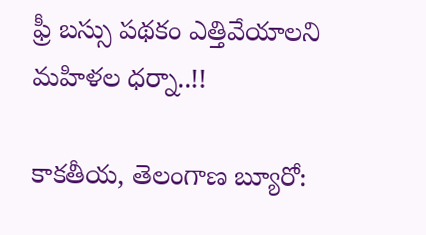ఫ్రీ బస్సు పథకం ఎత్తివేయాలని మహిళల ధర్నా..!!

కాకతీయ, తెలంగాణ బ్యూరో: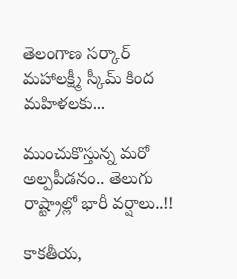తెలంగాణ సర్కార్ మహాలక్ష్మీ స్కీమ్ కింద మహిళలకు...

ముంచుకొస్తున్న మరో అల్పపీడనం.. తెలుగు రాష్ట్రాల్లో భారీ వర్షాలు..!!

కాకతీయ,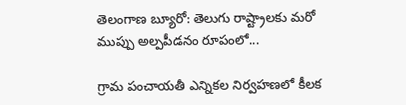తెలంగాణ బ్యూరో: తెలుగు రాష్ట్రాలకు మరో ముప్పు అల్పపీడనం రూపంలో...

గ్రామ పంచాయ‌తీ ఎన్నిక‌ల నిర్వ‌హ‌ణ‌లో కీల‌క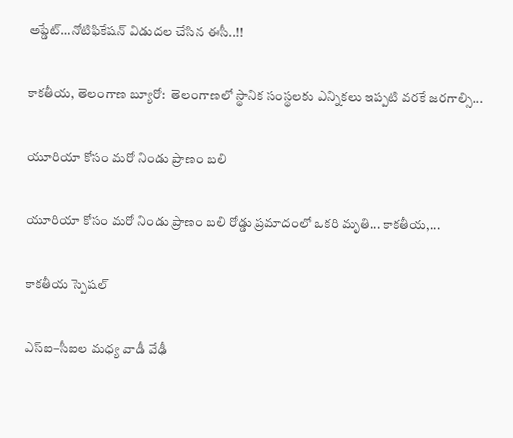అప్డేట్‌…నోటిఫికేషన్ విడుదల చేసిన ఈసీ..!!

కాకతీయ, తెలంగాణ బ్యూరో:  తెలంగాణలో స్థానిక సంస్థలకు ఎన్నికలు ఇప్పటి వరకే జరగాల్సి...

యూరియా కోసం మరో నిండు ప్రాణం బలి

యూరియా కోసం మరో నిండు ప్రాణం బలి రోడ్డు ప్రమాదంలో ఒకరి మృతి... కాకతీయ,...

కాక‌తీయ స్పెష‌ల్‌

ఎస్ఐ–సీఐల మ‌ధ్య వాడీ వేఢీ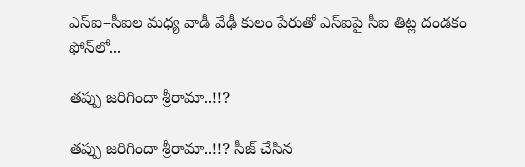ఎస్ఐ–సీఐల మ‌ధ్య వాడీ వేఢీ కులం పేరుతో ఎస్ఐపై సీఐ తిట్ల దండ‌కం ఫోన్‌లో...

త‌ప్పు జ‌రిగిందా శ్రీరామా..!!?

త‌ప్పు జ‌రిగిందా శ్రీరామా..!!? సీజ్ చేసిన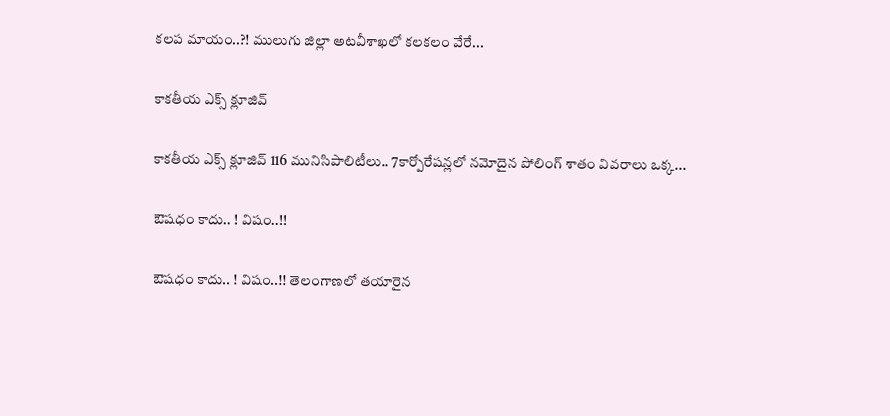క‌ల‌ప‌ మాయం..?! ములుగు జిల్లా అట‌వీశాఖ‌లో క‌ల‌క‌లం వేరే...

కాక‌తీయ ఎక్స్ క్లూజివ్

కాక‌తీయ ఎక్స్ క్లూజివ్ 116 మునిసిపాలిటీలు.. 7కార్పోరేష‌న్ల‌లో న‌మోదైన పోలింగ్ శాతం వివ‌రాలు ఒక్క...

ఔష‌ధం కాదు.. ! విషం..!!

ఔష‌ధం కాదు.. ! విషం..!! తెలంగాణలో తయారైన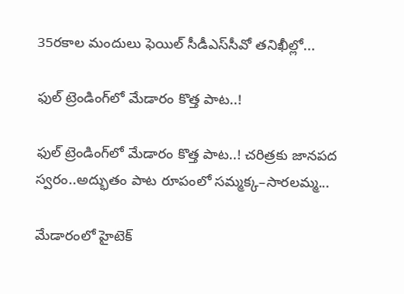35ర‌కాల మందులు ఫెయిల్‌ సీడీఎస్‌సీవో తనిఖీల్లో...

ఫుల్ ట్రెండింగ్‌లో మేడారం కొత్త పాట..!

ఫుల్ ట్రెండింగ్‌లో మేడారం కొత్త పాట..! చరిత్రకు జానపద స్వరం..అద్భుతం పాట రూపంలో సమ్మక్క–సారలమ్మ...

మేడారంలో హైటెక్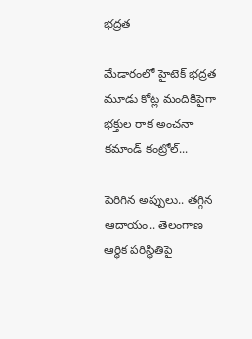భద్రత

మేడారంలో హైటెక్ భద్రత మూడు కోట్ల మందికిపైగా భక్తుల రాక అంచనా కమాండ్ కంట్రోల్...

పెరిగిన అప్పులు.. తగ్గిన ఆదాయం.. తెలంగాణ ఆర్థిక పరిస్థితిపై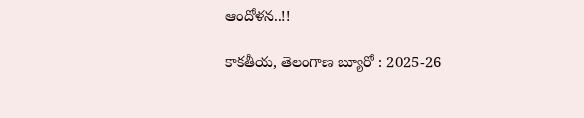ఆందోళన..!!

కాకతీయ, తెలంగాణ బ్యూరో : 2025-26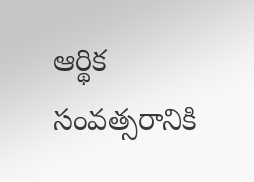ఆర్థిక సంవత్సరానికి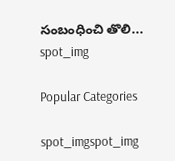సంబంధించి తొలి...
spot_img

Popular Categories

spot_imgspot_img